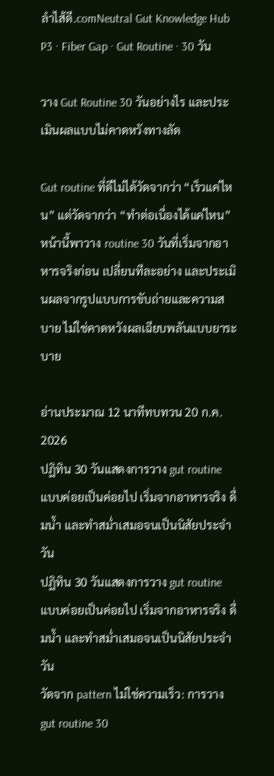ลำไส้ดี.comNeutral Gut Knowledge Hub
P3 · Fiber Gap · Gut Routine · 30 วัน

วาง Gut Routine 30 วันอย่างไร และประเมินผลแบบไม่คาดหวังทางลัด

Gut routine ที่ดีไม่ได้วัดจากว่า “เร็วแค่ไหน” แต่วัดจากว่า “ทำต่อเนื่องได้แค่ไหน” หน้านี้พาวาง routine 30 วันที่เริ่มจากอาหารจริงก่อน เปลี่ยนทีละอย่าง และประเมินผลจากรูปแบบการขับถ่ายและความสบาย ไม่ใช่คาดหวังผลเฉียบพลันแบบยาระบาย

อ่านประมาณ 12 นาทีทบทวน 20 ก.ค. 2026
ปฏิทิน 30 วันแสดงการวาง gut routine แบบค่อยเป็นค่อยไป เริ่มจากอาหารจริง ดื่มน้ำ และทำสม่ำเสมอจนเป็นนิสัยประจำวัน
ปฏิทิน 30 วันแสดงการวาง gut routine แบบค่อยเป็นค่อยไป เริ่มจากอาหารจริง ดื่มน้ำ และทำสม่ำเสมอจนเป็นนิสัยประจำวัน
วัดจาก pattern ไม่ใช่ความเร็ว: การวาง gut routine 30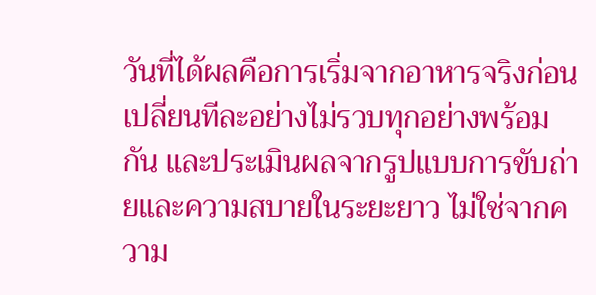วันที่ได้ผลคือการเริ่มจากอาหารจริงก่อน เปลี่ยนทีละอย่างไม่รวบทุกอย่างพร้อมกัน และประเมินผลจากรูปแบบการขับถ่ายและความสบายในระยะยาว ไม่ใช่จากความ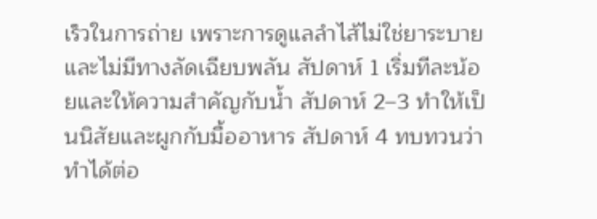เร็วในการถ่าย เพราะการดูแลลำไส้ไม่ใช่ยาระบายและไม่มีทางลัดเฉียบพลัน สัปดาห์ 1 เริ่มทีละน้อยและให้ความสำคัญกับน้ำ สัปดาห์ 2–3 ทำให้เป็นนิสัยและผูกกับมื้ออาหาร สัปดาห์ 4 ทบทวนว่าทำได้ต่อ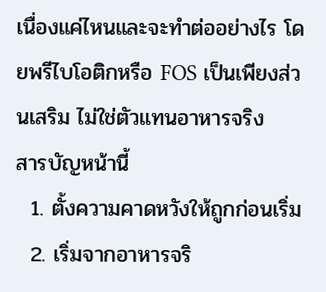เนื่องแค่ไหนและจะทำต่ออย่างไร โดยพรีไบโอติกหรือ FOS เป็นเพียงส่วนเสริม ไม่ใช่ตัวแทนอาหารจริง
สารบัญหน้านี้
  1. ตั้งความคาดหวังให้ถูกก่อนเริ่ม
  2. เริ่มจากอาหารจริ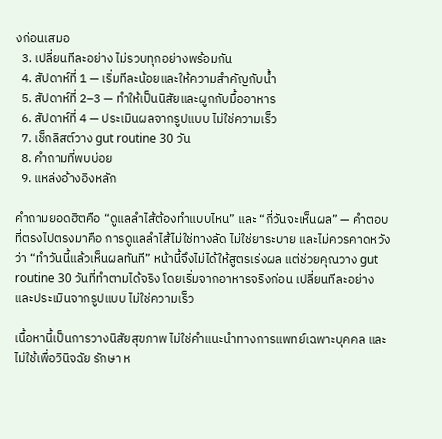งก่อนเสมอ
  3. เปลี่ยนทีละอย่าง ไม่รวบทุกอย่างพร้อมกัน
  4. สัปดาห์ที่ 1 — เริ่มทีละน้อยและให้ความสำคัญกับน้ำ
  5. สัปดาห์ที่ 2–3 — ทำให้เป็นนิสัยและผูกกับมื้ออาหาร
  6. สัปดาห์ที่ 4 — ประเมินผลจากรูปแบบ ไม่ใช่ความเร็ว
  7. เช็กลิสต์วาง gut routine 30 วัน
  8. คำถามที่พบบ่อย
  9. แหล่งอ้างอิงหลัก

คำถามยอดฮิตคือ “ดูแลลำไส้ต้องทำแบบไหน” และ “กี่วันจะเห็นผล” — คำตอบที่ตรงไปตรงมาคือ การดูแลลำไส้ไม่ใช่ทางลัด ไม่ใช่ยาระบาย และไม่ควรคาดหวังว่า “ทำวันนี้แล้วเห็นผลทันที” หน้านี้จึงไม่ได้ให้สูตรเร่งผล แต่ช่วยคุณวาง gut routine 30 วันที่ทำตามได้จริง โดยเริ่มจากอาหารจริงก่อน เปลี่ยนทีละอย่าง และประเมินจากรูปแบบ ไม่ใช่ความเร็ว

เนื้อหานี้เป็นการวางนิสัยสุขภาพ ไม่ใช่คำแนะนำทางการแพทย์เฉพาะบุคคล และไม่ใช้เพื่อวินิจฉัย รักษา ห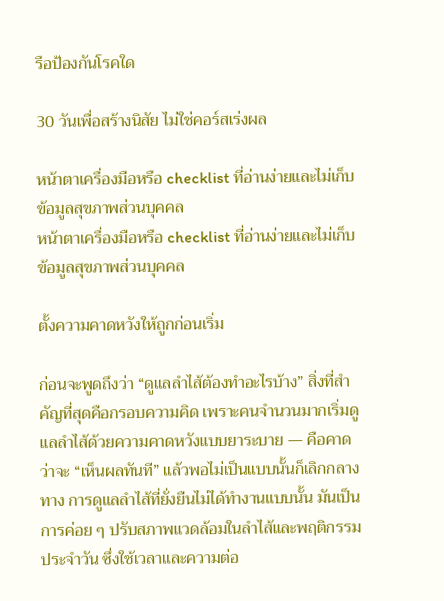รือป้องกันโรคใด

30 วันเพื่อสร้างนิสัย ไม่ใช่คอร์สเร่งผล

หน้าตาเครื่องมือหรือ checklist ที่อ่านง่ายและไม่เก็บข้อมูลสุขภาพส่วนบุคคล
หน้าตาเครื่องมือหรือ checklist ที่อ่านง่ายและไม่เก็บข้อมูลสุขภาพส่วนบุคคล

ตั้งความคาดหวังให้ถูกก่อนเริ่ม

ก่อนจะพูดถึงว่า “ดูแลลำไส้ต้องทำอะไรบ้าง” สิ่งที่สำคัญที่สุดคือกรอบความคิด เพราะคนจำนวนมากเริ่มดูแลลำไส้ด้วยความคาดหวังแบบยาระบาย — คือคาดว่าจะ “เห็นผลทันที” แล้วพอไม่เป็นแบบนั้นก็เลิกกลางทาง การดูแลลำไส้ที่ยั่งยืนไม่ได้ทำงานแบบนั้น มันเป็นการค่อย ๆ ปรับสภาพแวดล้อมในลำไส้และพฤติกรรมประจำวัน ซึ่งใช้เวลาและความต่อ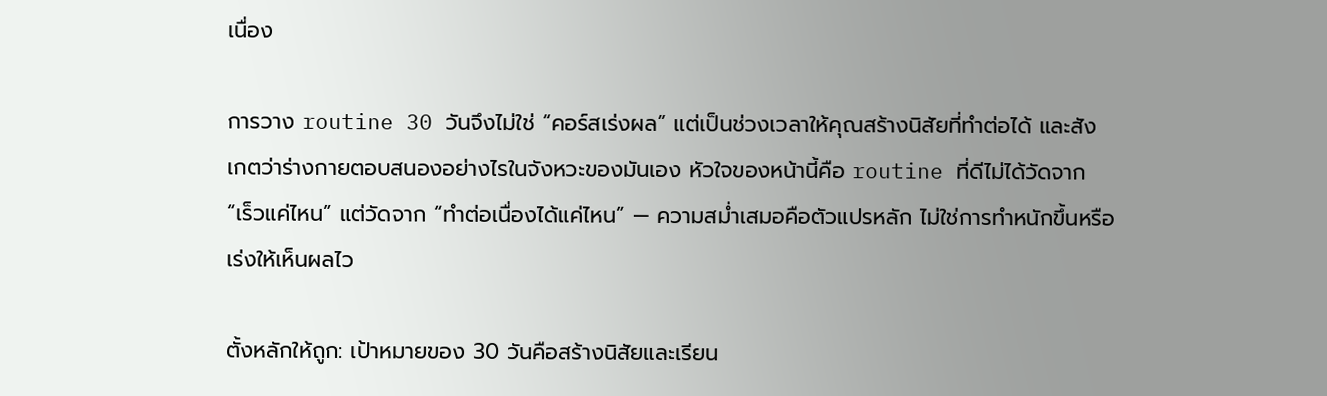เนื่อง

การวาง routine 30 วันจึงไม่ใช่ “คอร์สเร่งผล” แต่เป็นช่วงเวลาให้คุณสร้างนิสัยที่ทำต่อได้ และสังเกตว่าร่างกายตอบสนองอย่างไรในจังหวะของมันเอง หัวใจของหน้านี้คือ routine ที่ดีไม่ได้วัดจาก “เร็วแค่ไหน” แต่วัดจาก “ทำต่อเนื่องได้แค่ไหน” — ความสม่ำเสมอคือตัวแปรหลัก ไม่ใช่การทำหนักขึ้นหรือเร่งให้เห็นผลไว

ตั้งหลักให้ถูก: เป้าหมายของ 30 วันคือสร้างนิสัยและเรียน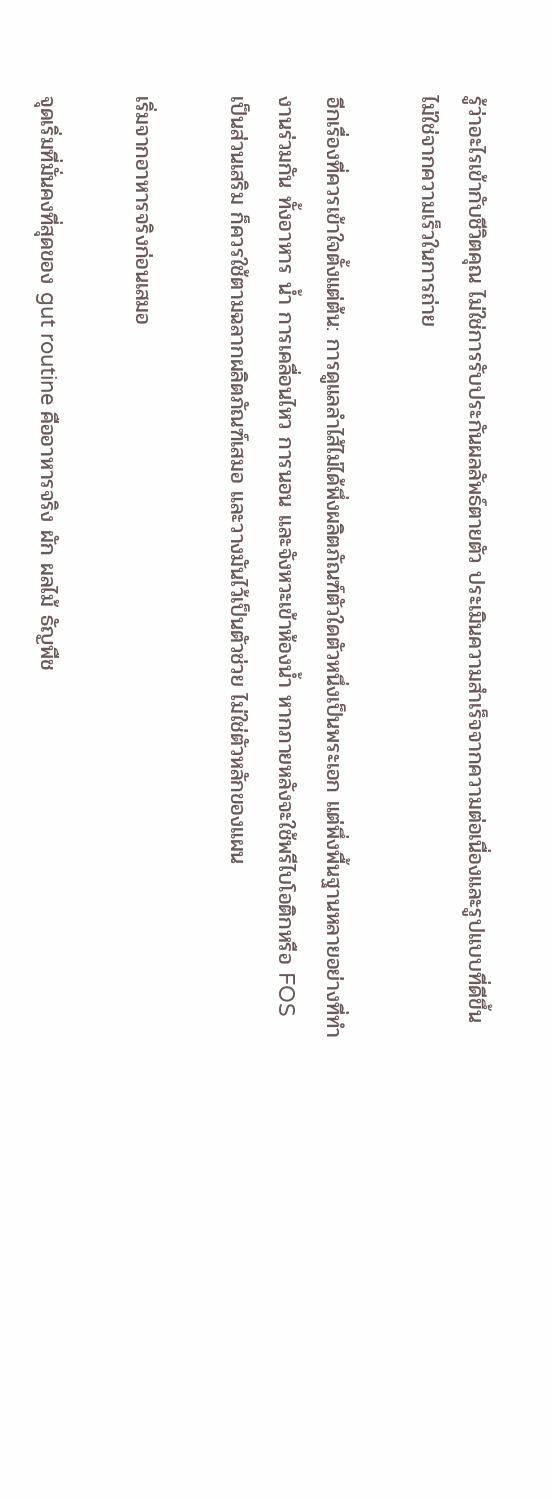รู้ว่าอะไรเข้ากับชีวิตคุณ ไม่ใช่การรับประกันผลลัพธ์ตายตัว ประเมินความสำเร็จจากความต่อเนื่องและรูปแบบที่ดีขึ้น ไม่ใช่จากความเร็วในการถ่าย

อีกเรื่องที่ควรเข้าใจตั้งแต่ต้น: การดูแลลำไส้ไม่ได้พึ่งผลิตภัณฑ์ตัวใดตัวหนึ่งเป็นพระเอก แต่พึ่งพื้นฐานหลายอย่างที่ทำงานร่วมกัน ทั้งอาหาร น้ำ การเคลื่อนไหว การนอน และจังหวะเข้าห้องน้ำ หากภายหลังจะใช้พรีไบโอติกหรือ FOS เป็นส่วนเสริม ก็ควรใช้ตามฉลากผลิตภัณฑ์เสมอ และวางมันไว้เป็นตัวช่วย ไม่ใช่ตัวหลักของแผน

เริ่มจากอาหารจริงก่อนเสมอ

จุดเริ่มที่มั่นคงที่สุดของ gut routine คืออาหารจริง ผัก ผลไม้ ธัญพืช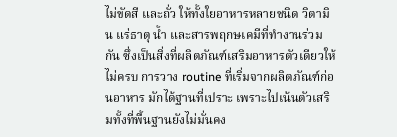ไม่ขัดสี และถั่ว ให้ทั้งใยอาหารหลายชนิด วิตามิน แร่ธาตุ น้ำ และสารพฤกษเคมีที่ทำงานร่วมกัน ซึ่งเป็นสิ่งที่ผลิตภัณฑ์เสริมอาหารตัวเดียวให้ไม่ครบ การวาง routine ที่เริ่มจากผลิตภัณฑ์ก่อนอาหาร มักได้ฐานที่เปราะ เพราะไปเน้นตัวเสริมทั้งที่พื้นฐานยังไม่มั่นคง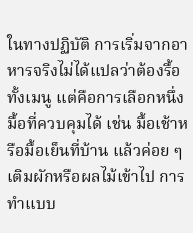ในทางปฏิบัติ การเริ่มจากอาหารจริงไม่ได้แปลว่าต้องรื้อทั้งเมนู แต่คือการเลือกหนึ่งมื้อที่ควบคุมได้ เช่น มื้อเช้าหรือมื้อเย็นที่บ้าน แล้วค่อย ๆ เติมผักหรือผลไม้เข้าไป การทำแบบ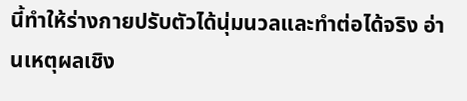นี้ทำให้ร่างกายปรับตัวได้นุ่มนวลและทำต่อได้จริง อ่านเหตุผลเชิง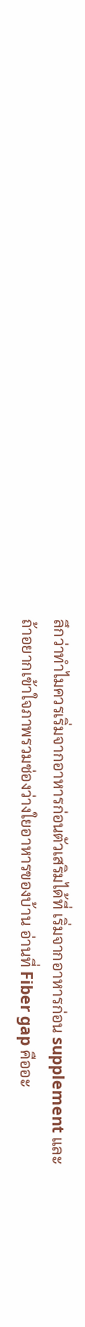ลึกว่าทำไมควรเริ่มจากอาหารก่อนตัวเสริมได้ที่ เริ่มจากอาหารก่อน supplement และถ้าอยากเข้าใจภาพรวมช่องว่างใยอาหารของบ้าน อ่านที่ Fiber gap คืออะ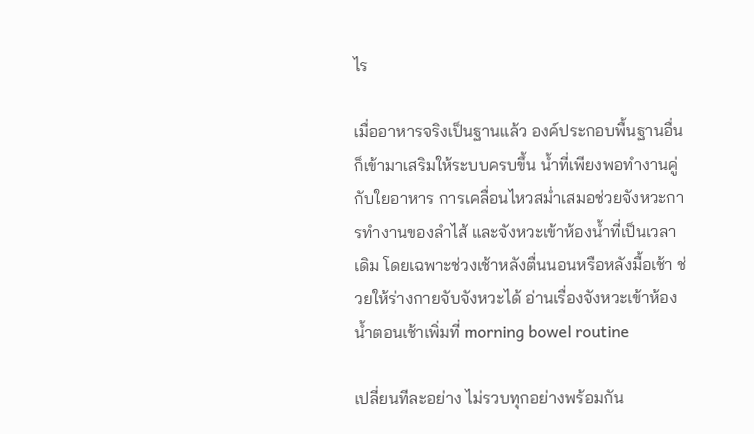ไร

เมื่ออาหารจริงเป็นฐานแล้ว องค์ประกอบพื้นฐานอื่นก็เข้ามาเสริมให้ระบบครบขึ้น น้ำที่เพียงพอทำงานคู่กับใยอาหาร การเคลื่อนไหวสม่ำเสมอช่วยจังหวะการทำงานของลำไส้ และจังหวะเข้าห้องน้ำที่เป็นเวลาเดิม โดยเฉพาะช่วงเช้าหลังตื่นนอนหรือหลังมื้อเช้า ช่วยให้ร่างกายจับจังหวะได้ อ่านเรื่องจังหวะเข้าห้องน้ำตอนเช้าเพิ่มที่ morning bowel routine

เปลี่ยนทีละอย่าง ไม่รวบทุกอย่างพร้อมกัน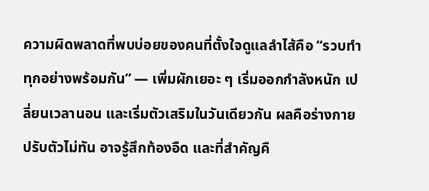ความผิดพลาดที่พบบ่อยของคนที่ตั้งใจดูแลลำไส้คือ “รวบทำทุกอย่างพร้อมกัน” — เพิ่มผักเยอะ ๆ เริ่มออกกำลังหนัก เปลี่ยนเวลานอน และเริ่มตัวเสริมในวันเดียวกัน ผลคือร่างกายปรับตัวไม่ทัน อาจรู้สึกท้องอืด และที่สำคัญคื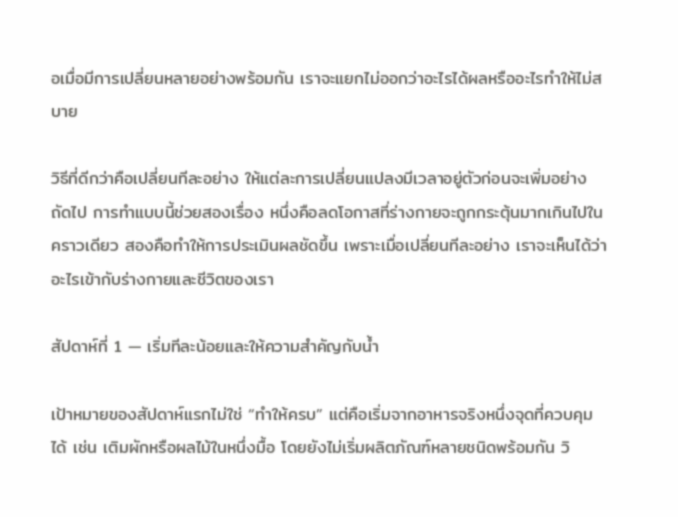อเมื่อมีการเปลี่ยนหลายอย่างพร้อมกัน เราจะแยกไม่ออกว่าอะไรได้ผลหรืออะไรทำให้ไม่สบาย

วิธีที่ดีกว่าคือเปลี่ยนทีละอย่าง ให้แต่ละการเปลี่ยนแปลงมีเวลาอยู่ตัวก่อนจะเพิ่มอย่างถัดไป การทำแบบนี้ช่วยสองเรื่อง หนึ่งคือลดโอกาสที่ร่างกายจะถูกกระตุ้นมากเกินไปในคราวเดียว สองคือทำให้การประเมินผลชัดขึ้น เพราะเมื่อเปลี่ยนทีละอย่าง เราจะเห็นได้ว่าอะไรเข้ากับร่างกายและชีวิตของเรา

สัปดาห์ที่ 1 — เริ่มทีละน้อยและให้ความสำคัญกับน้ำ

เป้าหมายของสัปดาห์แรกไม่ใช่ “ทำให้ครบ” แต่คือเริ่มจากอาหารจริงหนึ่งจุดที่ควบคุมได้ เช่น เติมผักหรือผลไม้ในหนึ่งมื้อ โดยยังไม่เริ่มผลิตภัณฑ์หลายชนิดพร้อมกัน วิ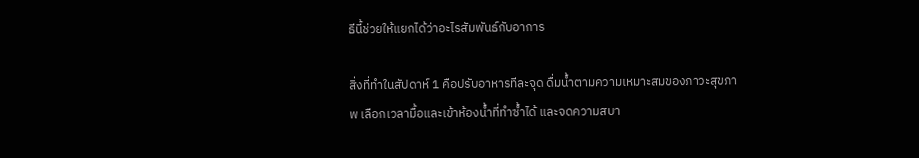ธีนี้ช่วยให้แยกได้ว่าอะไรสัมพันธ์กับอาการ

สิ่งที่ทำในสัปดาห์ 1 คือปรับอาหารทีละจุด ดื่มน้ำตามความเหมาะสมของภาวะสุขภาพ เลือกเวลามื้อและเข้าห้องน้ำที่ทำซ้ำได้ และจดความสบา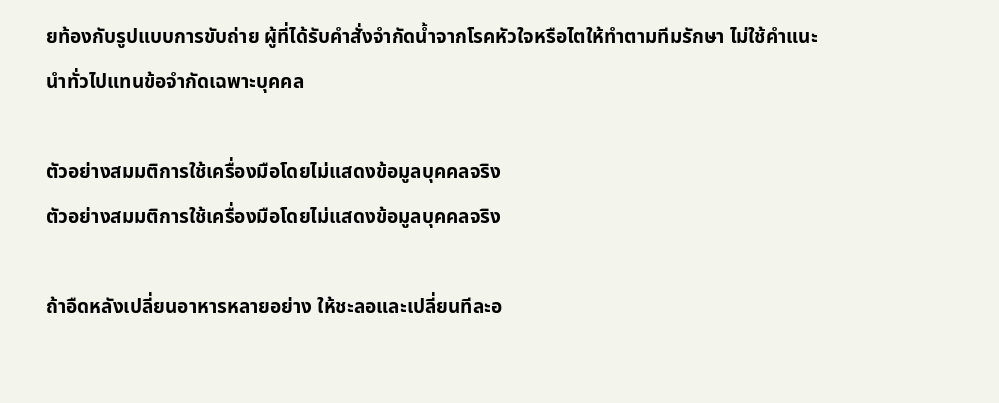ยท้องกับรูปแบบการขับถ่าย ผู้ที่ได้รับคำสั่งจำกัดน้ำจากโรคหัวใจหรือไตให้ทำตามทีมรักษา ไม่ใช้คำแนะนำทั่วไปแทนข้อจำกัดเฉพาะบุคคล

ตัวอย่างสมมติการใช้เครื่องมือโดยไม่แสดงข้อมูลบุคคลจริง
ตัวอย่างสมมติการใช้เครื่องมือโดยไม่แสดงข้อมูลบุคคลจริง

ถ้าอืดหลังเปลี่ยนอาหารหลายอย่าง ให้ชะลอและเปลี่ยนทีละอ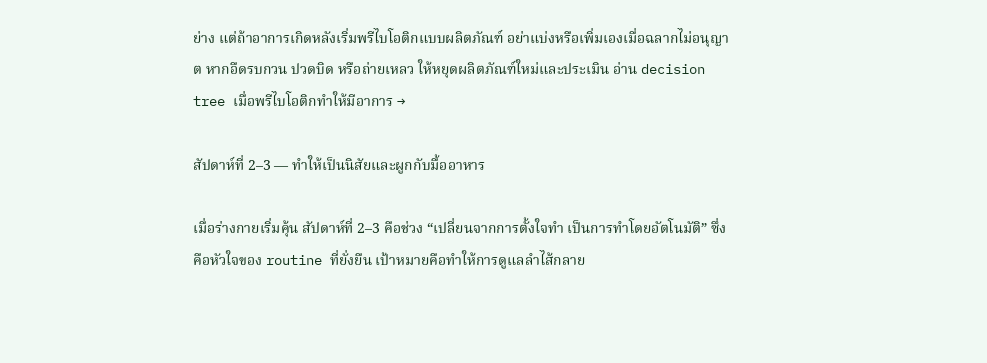ย่าง แต่ถ้าอาการเกิดหลังเริ่มพรีไบโอติกแบบผลิตภัณฑ์ อย่าแบ่งหรือเพิ่มเองเมื่อฉลากไม่อนุญาต หากอืดรบกวน ปวดบิด หรือถ่ายเหลว ให้หยุดผลิตภัณฑ์ใหม่และประเมิน อ่าน decision tree เมื่อพรีไบโอติกทำให้มีอาการ →

สัปดาห์ที่ 2–3 — ทำให้เป็นนิสัยและผูกกับมื้ออาหาร

เมื่อร่างกายเริ่มคุ้น สัปดาห์ที่ 2–3 คือช่วง “เปลี่ยนจากการตั้งใจทำ เป็นการทำโดยอัตโนมัติ” ซึ่งคือหัวใจของ routine ที่ยั่งยืน เป้าหมายคือทำให้การดูแลลำไส้กลาย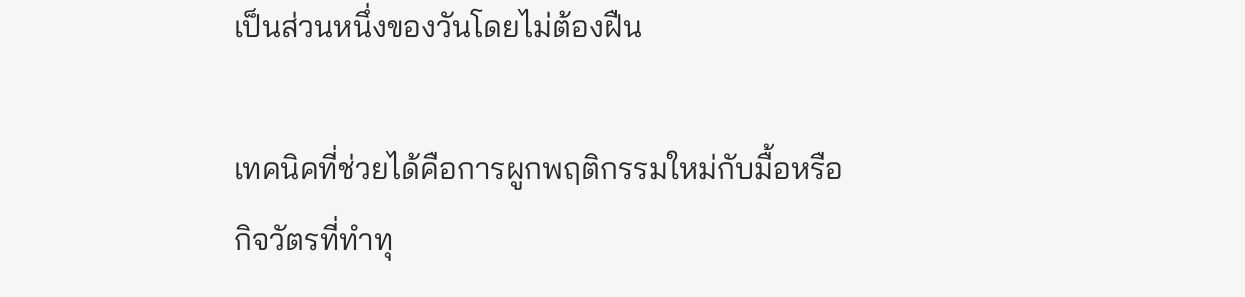เป็นส่วนหนึ่งของวันโดยไม่ต้องฝืน

เทคนิคที่ช่วยได้คือการผูกพฤติกรรมใหม่กับมื้อหรือกิจวัตรที่ทำทุ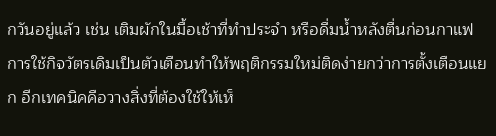กวันอยู่แล้ว เช่น เติมผักในมื้อเช้าที่ทำประจำ หรือดื่มน้ำหลังตื่นก่อนกาแฟ การใช้กิจวัตรเดิมเป็นตัวเตือนทำให้พฤติกรรมใหม่ติดง่ายกว่าการตั้งเตือนแยก อีกเทคนิคคือวางสิ่งที่ต้องใช้ให้เห็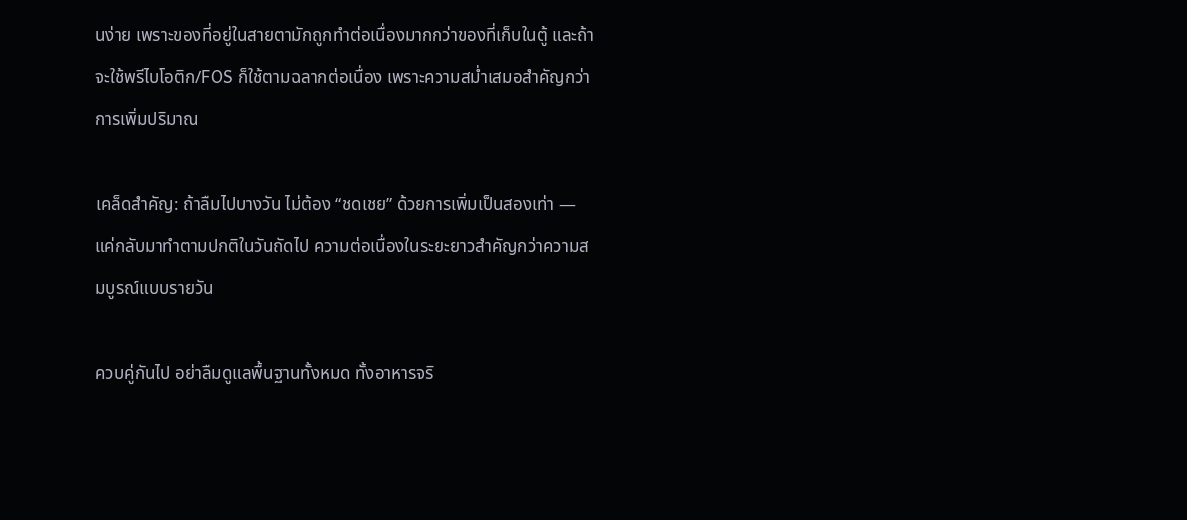นง่าย เพราะของที่อยู่ในสายตามักถูกทำต่อเนื่องมากกว่าของที่เก็บในตู้ และถ้าจะใช้พรีไบโอติก/FOS ก็ใช้ตามฉลากต่อเนื่อง เพราะความสม่ำเสมอสำคัญกว่าการเพิ่มปริมาณ

เคล็ดสำคัญ: ถ้าลืมไปบางวัน ไม่ต้อง “ชดเชย” ด้วยการเพิ่มเป็นสองเท่า — แค่กลับมาทำตามปกติในวันถัดไป ความต่อเนื่องในระยะยาวสำคัญกว่าความสมบูรณ์แบบรายวัน

ควบคู่กันไป อย่าลืมดูแลพื้นฐานทั้งหมด ทั้งอาหารจริ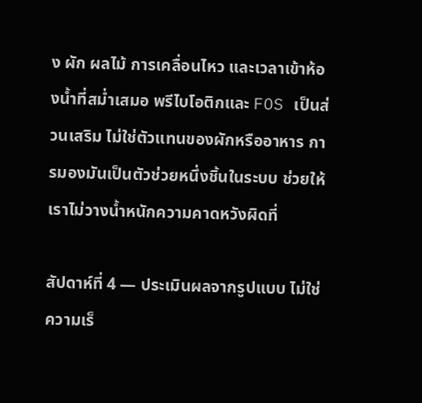ง ผัก ผลไม้ การเคลื่อนไหว และเวลาเข้าห้องน้ำที่สม่ำเสมอ พรีไบโอติกและ FOS เป็นส่วนเสริม ไม่ใช่ตัวแทนของผักหรืออาหาร การมองมันเป็นตัวช่วยหนึ่งชิ้นในระบบ ช่วยให้เราไม่วางน้ำหนักความคาดหวังผิดที่

สัปดาห์ที่ 4 — ประเมินผลจากรูปแบบ ไม่ใช่ความเร็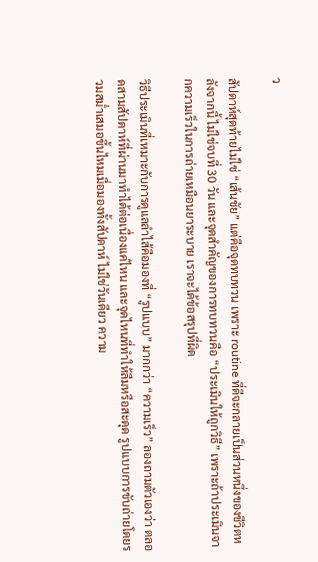ว

สัปดาห์สุดท้ายไม่ใช่ “เส้นชัย” แต่คือจุดทบทวน เพราะ routine ที่ดีจะกลายเป็นส่วนหนึ่งของชีวิตหลังจากนี้ ไม่ใช่จบที่ 30 วัน และจุดสำคัญของการทบทวนคือ “ประเมินให้ถูกวิธี” เพราะถ้าประเมินจากความเร็วในการถ่ายเหมือนยาระบาย เราจะได้ข้อสรุปที่ผิด

วิธีประเมินที่เหมาะกับการดูแลลำไส้คือมองที่ “รูปแบบ” มากกว่า “ความเร็ว” ลองถามตัวเองว่า ตลอดสามสัปดาห์ที่ผ่านมาทำได้ต่อเนื่องแค่ไหน และจุดไหนที่ทำให้ลืมหรือสะดุด รูปแบบการขับถ่ายโดยรวมสม่ำเสมอขึ้นไหมเมื่อมองทั้งสัปดาห์ ไม่ใช่วันเดียว ความ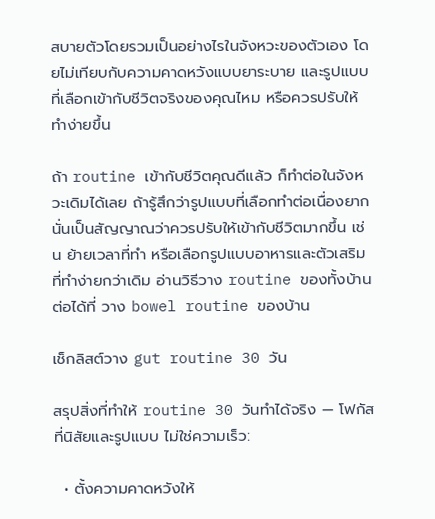สบายตัวโดยรวมเป็นอย่างไรในจังหวะของตัวเอง โดยไม่เทียบกับความคาดหวังแบบยาระบาย และรูปแบบที่เลือกเข้ากับชีวิตจริงของคุณไหม หรือควรปรับให้ทำง่ายขึ้น

ถ้า routine เข้ากับชีวิตคุณดีแล้ว ก็ทำต่อในจังหวะเดิมได้เลย ถ้ารู้สึกว่ารูปแบบที่เลือกทำต่อเนื่องยาก นั่นเป็นสัญญาณว่าควรปรับให้เข้ากับชีวิตมากขึ้น เช่น ย้ายเวลาที่ทำ หรือเลือกรูปแบบอาหารและตัวเสริมที่ทำง่ายกว่าเดิม อ่านวิธีวาง routine ของทั้งบ้านต่อได้ที่ วาง bowel routine ของบ้าน

เช็กลิสต์วาง gut routine 30 วัน

สรุปสิ่งที่ทำให้ routine 30 วันทำได้จริง — โฟกัสที่นิสัยและรูปแบบ ไม่ใช่ความเร็ว:

  • ตั้งความคาดหวังให้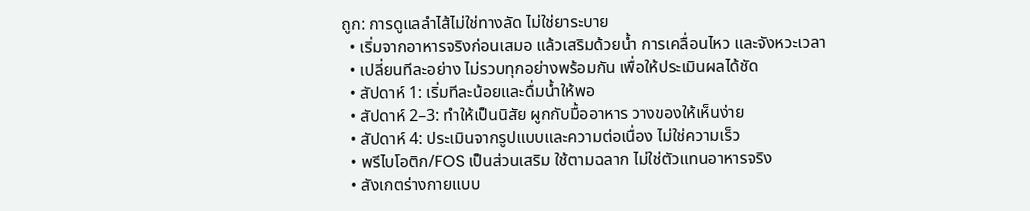ถูก: การดูแลลำไส้ไม่ใช่ทางลัด ไม่ใช่ยาระบาย
  • เริ่มจากอาหารจริงก่อนเสมอ แล้วเสริมด้วยน้ำ การเคลื่อนไหว และจังหวะเวลา
  • เปลี่ยนทีละอย่าง ไม่รวบทุกอย่างพร้อมกัน เพื่อให้ประเมินผลได้ชัด
  • สัปดาห์ 1: เริ่มทีละน้อยและดื่มน้ำให้พอ
  • สัปดาห์ 2–3: ทำให้เป็นนิสัย ผูกกับมื้ออาหาร วางของให้เห็นง่าย
  • สัปดาห์ 4: ประเมินจากรูปแบบและความต่อเนื่อง ไม่ใช่ความเร็ว
  • พรีไบโอติก/FOS เป็นส่วนเสริม ใช้ตามฉลาก ไม่ใช่ตัวแทนอาหารจริง
  • สังเกตร่างกายแบบ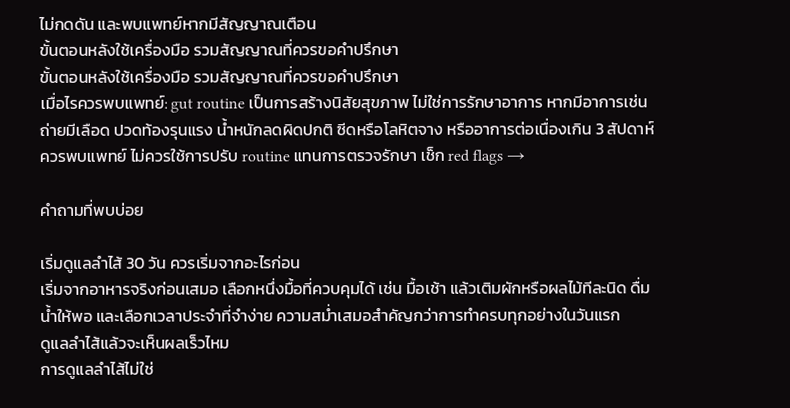ไม่กดดัน และพบแพทย์หากมีสัญญาณเตือน
ขั้นตอนหลังใช้เครื่องมือ รวมสัญญาณที่ควรขอคำปรึกษา
ขั้นตอนหลังใช้เครื่องมือ รวมสัญญาณที่ควรขอคำปรึกษา
เมื่อไรควรพบแพทย์: gut routine เป็นการสร้างนิสัยสุขภาพ ไม่ใช่การรักษาอาการ หากมีอาการเช่น ถ่ายมีเลือด ปวดท้องรุนแรง น้ำหนักลดผิดปกติ ซีดหรือโลหิตจาง หรืออาการต่อเนื่องเกิน 3 สัปดาห์ ควรพบแพทย์ ไม่ควรใช้การปรับ routine แทนการตรวจรักษา เช็ก red flags →

คำถามที่พบบ่อย

เริ่มดูแลลำไส้ 30 วัน ควรเริ่มจากอะไรก่อน
เริ่มจากอาหารจริงก่อนเสมอ เลือกหนึ่งมื้อที่ควบคุมได้ เช่น มื้อเช้า แล้วเติมผักหรือผลไม้ทีละนิด ดื่มน้ำให้พอ และเลือกเวลาประจำที่จำง่าย ความสม่ำเสมอสำคัญกว่าการทำครบทุกอย่างในวันแรก
ดูแลลำไส้แล้วจะเห็นผลเร็วไหม
การดูแลลำไส้ไม่ใช่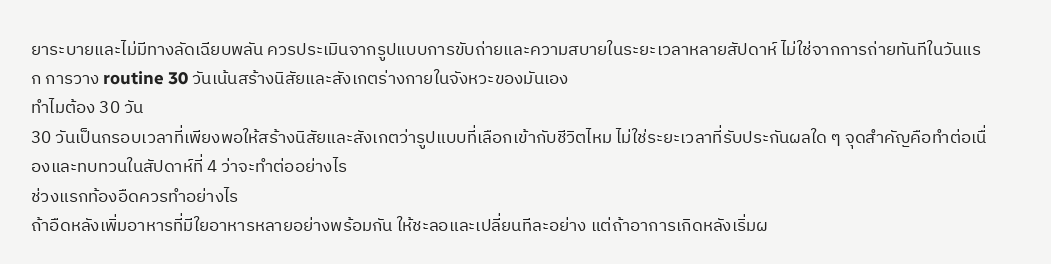ยาระบายและไม่มีทางลัดเฉียบพลัน ควรประเมินจากรูปแบบการขับถ่ายและความสบายในระยะเวลาหลายสัปดาห์ ไม่ใช่จากการถ่ายทันทีในวันแรก การวาง routine 30 วันเน้นสร้างนิสัยและสังเกตร่างกายในจังหวะของมันเอง
ทำไมต้อง 30 วัน
30 วันเป็นกรอบเวลาที่เพียงพอให้สร้างนิสัยและสังเกตว่ารูปแบบที่เลือกเข้ากับชีวิตไหม ไม่ใช่ระยะเวลาที่รับประกันผลใด ๆ จุดสำคัญคือทำต่อเนื่องและทบทวนในสัปดาห์ที่ 4 ว่าจะทำต่ออย่างไร
ช่วงแรกท้องอืดควรทำอย่างไร
ถ้าอืดหลังเพิ่มอาหารที่มีใยอาหารหลายอย่างพร้อมกัน ให้ชะลอและเปลี่ยนทีละอย่าง แต่ถ้าอาการเกิดหลังเริ่มผ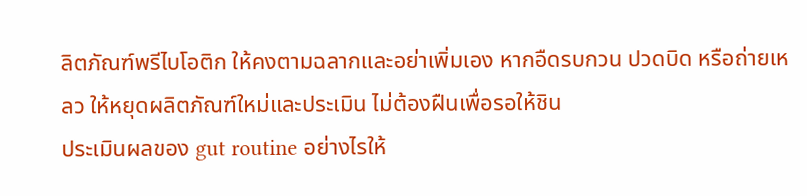ลิตภัณฑ์พรีไบโอติก ให้คงตามฉลากและอย่าเพิ่มเอง หากอืดรบกวน ปวดบิด หรือถ่ายเหลว ให้หยุดผลิตภัณฑ์ใหม่และประเมิน ไม่ต้องฝืนเพื่อรอให้ชิน
ประเมินผลของ gut routine อย่างไรให้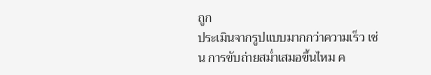ถูก
ประเมินจากรูปแบบมากกว่าความเร็ว เช่น การขับถ่ายสม่ำเสมอขึ้นไหม ค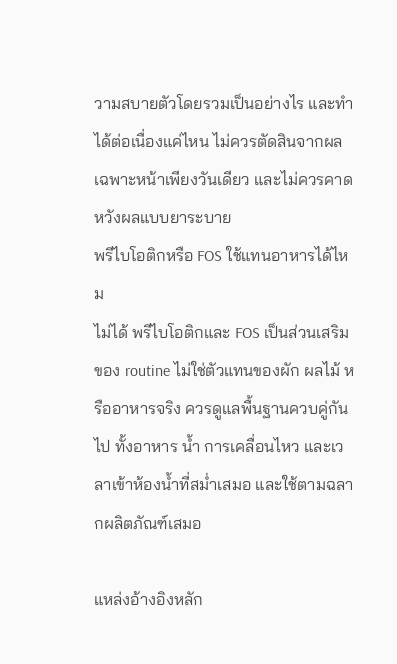วามสบายตัวโดยรวมเป็นอย่างไร และทำได้ต่อเนื่องแค่ไหน ไม่ควรตัดสินจากผลเฉพาะหน้าเพียงวันเดียว และไม่ควรคาดหวังผลแบบยาระบาย
พรีไบโอติกหรือ FOS ใช้แทนอาหารได้ไหม
ไม่ได้ พรีไบโอติกและ FOS เป็นส่วนเสริมของ routine ไม่ใช่ตัวแทนของผัก ผลไม้ หรืออาหารจริง ควรดูแลพื้นฐานควบคู่กันไป ทั้งอาหาร น้ำ การเคลื่อนไหว และเวลาเข้าห้องน้ำที่สม่ำเสมอ และใช้ตามฉลากผลิตภัณฑ์เสมอ

แหล่งอ้างอิงหลัก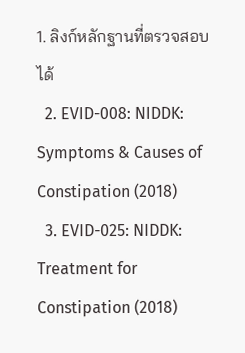1. ลิงก์หลักฐานที่ตรวจสอบได้
  2. EVID-008: NIDDK: Symptoms & Causes of Constipation (2018)
  3. EVID-025: NIDDK: Treatment for Constipation (2018)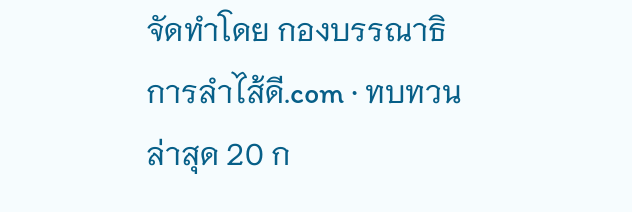จัดทำโดย กองบรรณาธิการลำไส้ดี.com · ทบทวนล่าสุด 20 ก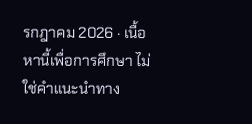รกฎาคม 2026 · เนื้อหานี้เพื่อการศึกษา ไม่ใช่คำแนะนำทาง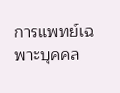การแพทย์เฉพาะบุคคล